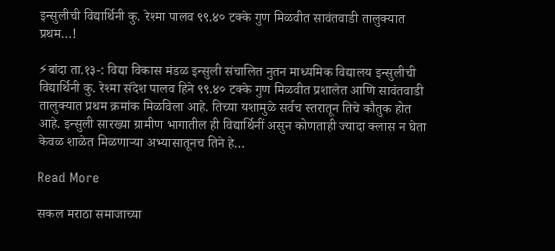इन्सुलीची विद्यार्थिनी कु. रेश्मा पालव ९९.४० टक्के गुण मिळवीत सावंतवाडी तालुक्यात प्रथम…!

⚡बांदा ता.१३-: विद्या विकास मंडळ इन्सुली संचालित नुतन माध्यमिक विद्यालय इन्सुलीची विद्यार्थिनी कु. रेश्मा संदेश पालव हिने ९९.४० टक्के गुण मिळवीत प्रशालेत आणि सावंतवाडी तालुक्यात प्रथम क्रमांक मिळविला आहे. तिच्या यशामुळे सर्वच स्तरातून तिचे कौतुक होत आहे. इन्सुली सारख्या ग्रामीण भागातील ही विद्यार्थिनीं असुन कोणताही ज्यादा क्लास न घेता केवळ शाळेत मिळणाऱ्या अभ्यासातूनच तिने हे…

Read More

सकल मराठा समाजाच्या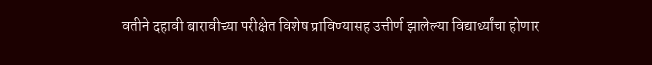वतीने दहावी बारावीच्या परीक्षेत विशेष प्राविण्यासह उत्तीर्ण झालेल्या विद्यार्थ्यांचा होणार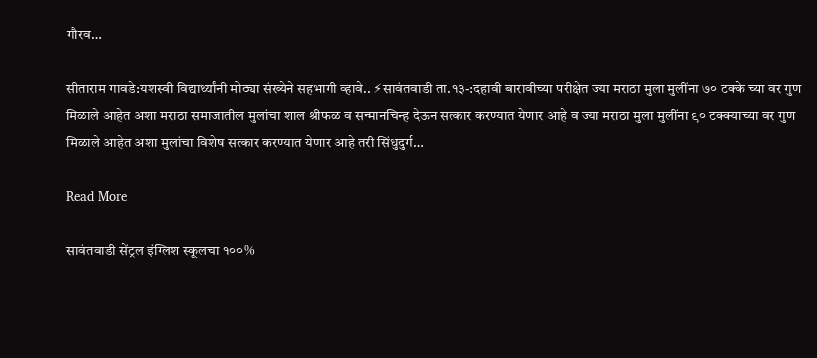गौरव…

सीताराम गावडे:यशस्वी विद्यार्थ्यांनी मोठ्या संख्येने सहभागी व्हावे.. ⚡सावंतवाडी ता.१३-:दहावी बारावीच्या परीक्षेत ज्या मराठा मुला मुलींना ७० टक्के च्या वर गुण मिळाले आहेत अशा मराठा समाजातील मुलांचा शाल श्रीफळ व सन्मानचिन्ह देऊन सत्कार करण्यात येणार आहे व ज्या मराठा मुला मुलींना ९० टक्क्याच्या वर गुण मिळाले आहेत अशा मुलांचा विशेष सत्कार करण्यात येणार आहे तरी सिंधुदुर्ग…

Read More

सावंतवाडी सेंट्रल इंग्लिश स्कूलचा १००%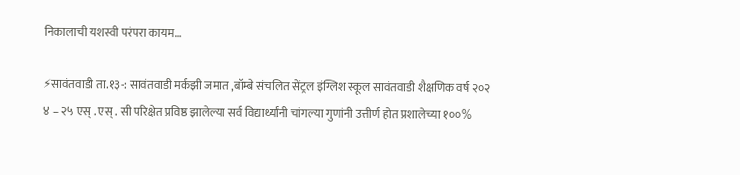निकालाची यशस्वी परंपरा कायम…

⚡सावंतवाडी ता.१३-: सावंतवाडी मर्कझी जमात ,बॉम्बे संचलित सेंट्रल इंग्लिश स्कूल सावंतवाडी शैक्षणिक वर्ष २०२ ४ – २५ एस् . एस् . सी परिक्षेत प्रविष्ठ झालेल्या सर्व विद्यार्थ्यांनी चांगल्या गुणांनी उत्तीर्ण होत प्रशालेच्या १००%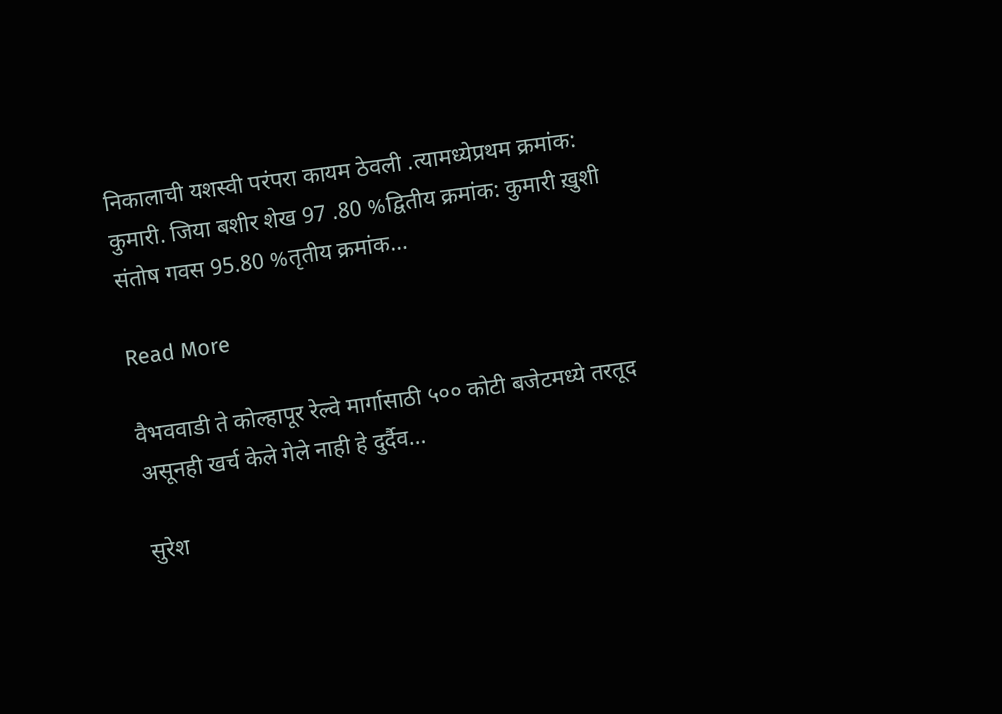निकालाची यशस्वी परंपरा कायम ठेवली .त्यामध्येप्रथम क्रमांक: कुमारी. जिया बशीर शेख 97 .80 %द्वितीय क्रमांक: कुमारी ख़ुशी संतोष गवस 95.80 %तृतीय क्रमांक…

Read More

वैभववाडी ते कोल्हापूर रेल्वे मार्गासाठी ५०० कोटी बजेटमध्ये तरतूद असूनही खर्च केले गेले नाही हे दुर्दैव…

सुरेश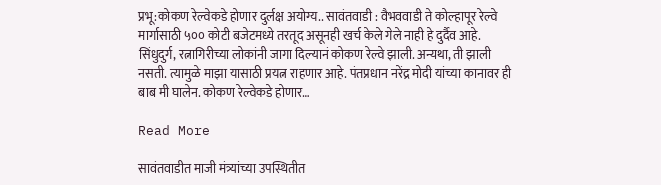प्रभू:कोकण रेल्वेकडे होणार दुर्लक्ष अयोग्य.. सावंतवाडी : वैभववाडी ते कोल्हापूर रेल्वे मार्गासाठी ५०० कोटी बजेटमध्ये तरतूद असूनही खर्च केले गेले नाही हे दुर्दैव आहे. सिंधुदुर्ग, रत्नागिरीच्या लोकांनी जागा दिल्यानं कोकण रेल्वे झाली. अन्यथा, ती झाली नसती. त्यामुळे माझा यासाठी प्रयत्न राहणार आहे. पंतप्रधान नरेंद्र मोदी यांच्या कानावर ही बाब मी घालेन. कोकण रेल्वेकडे होणार…

Read More

सावंतवाडीत माजी मंत्र्यांच्या उपस्थितीत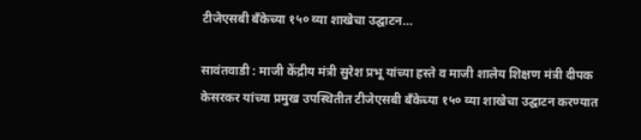टीजेएसबी बँकेच्या १५० व्या शाखेचा उद्घाटन…

सावंतवाडी : माजी केंद्रीय मंत्री सुरेश प्रभू यांच्या हस्ते व माजी शालेय शिक्षण मंत्री दीपक केसरकर यांच्या प्रमुख उपस्थितीत टीजेएसबी बँकेच्या १५० व्या शाखेचा उद्घाटन करण्यात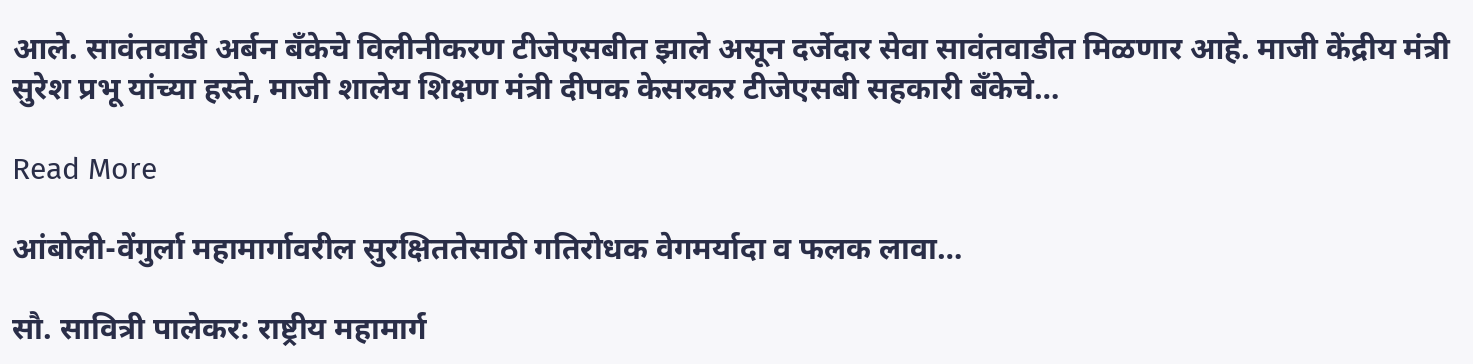आले. सावंतवाडी अर्बन बँकेचे विलीनीकरण टीजेएसबीत झाले असून दर्जेदार सेवा सावंतवाडीत मिळणार आहे. माजी केंद्रीय मंत्री सुरेश प्रभू यांच्या हस्ते, माजी शालेय शिक्षण मंत्री दीपक केसरकर टीजेएसबी सहकारी बँकेचे…

Read More

आंबोली-वेंगुर्ला महामार्गावरील सुरक्षिततेसाठी गतिरोधक वेगमर्यादा व फलक लावा…

सौ. सावित्री पालेकर: राष्ट्रीय महामार्ग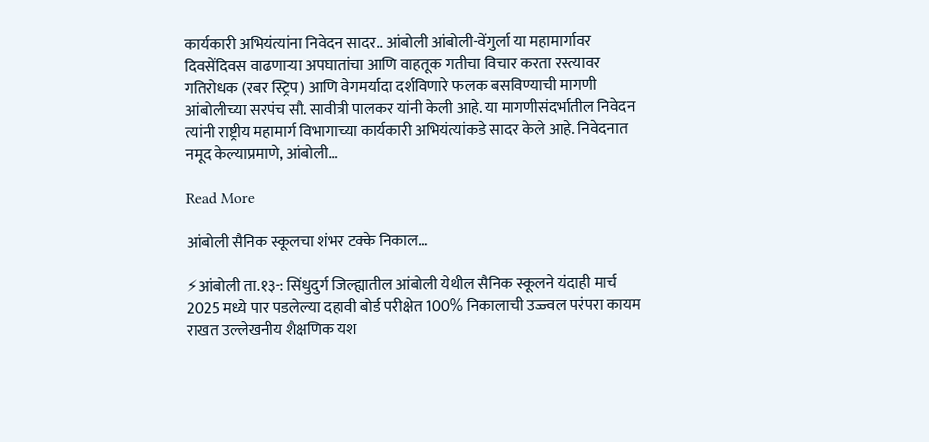कार्यकारी अभियंत्यांना निवेदन सादर.. आंबोली आंबोली-वेंगुर्ला या महामार्गावर दिवसेंदिवस वाढणाऱ्या अपघातांचा आणि वाहतूक गतीचा विचार करता रस्त्यावर गतिरोधक (रबर स्ट्रिप) आणि वेगमर्यादा दर्शविणारे फलक बसविण्याची मागणी आंबोलीच्या सरपंच सौ. सावीत्री पालकर यांनी केली आहे. या मागणीसंदर्भातील निवेदन त्यांनी राष्ट्रीय महामार्ग विभागाच्या कार्यकारी अभियंत्यांकडे सादर केले आहे. निवेदनात नमूद केल्याप्रमाणे, आंबोली…

Read More

आंबोली सैनिक स्कूलचा शंभर टक्के निकाल…

⚡आंबोली ता.१३-: सिंधुदुर्ग जिल्ह्यातील आंबोली येथील सैनिक स्कूलने यंदाही मार्च 2025 मध्ये पार पडलेल्या दहावी बोर्ड परीक्षेत 100% निकालाची उज्ज्वल परंपरा कायम राखत उल्लेखनीय शैक्षणिक यश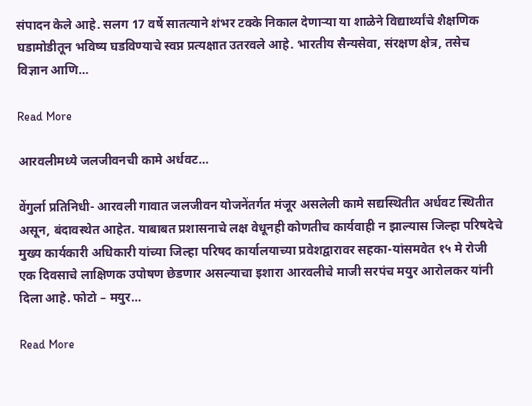संपादन केले आहे. सलग 17 वर्षे सातत्याने शंभर टक्के निकाल देणाऱ्या या शाळेने विद्यार्थ्यांचे शैक्षणिक घडामोडीतून भविष्य घडविण्याचे स्वप्न प्रत्यक्षात उतरवले आहे. भारतीय सैन्यसेवा, संरक्षण क्षेत्र, तसेच विज्ञान आणि…

Read More

आरवलीमध्ये जलजीवनची कामे अर्धवट…

वेंगुर्ला प्रतिनिधी- आरवली गावात जलजीवन योजनेंतर्गत मंजूर असलेली कामे सद्यस्थितीत अर्धवट स्थितीत असून, बंदावस्थेत आहेत. याबाबत प्रशासनाचे लक्ष वेधूनही कोणतीच कार्यवाही न झाल्यास जिल्हा परिषदेचे मुख्य कार्यकारी अधिकारी यांच्या जिल्हा परिषद कार्यालयाच्या प्रवेशद्वारावर सहका-यांसमवेत १५ मे रोजी एक दिवसाचे लाक्षिणक उपोषण छेडणार असल्याचा इशारा आरवलीचे माजी सरपंच मयुर आरोलकर यांनी दिला आहे. फोटो – मयुर…

Read More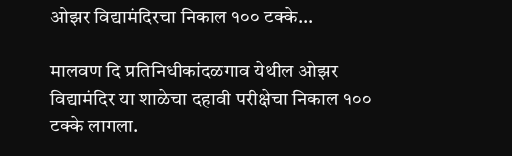ओझर विद्यामंदिरचा निकाल १०० टक्के…

मालवण दि प्रतिनिधीकांदळगाव येथील ओझर विद्यामंदिर या शाळेचा दहावी परीक्षेचा निकाल १०० टक्के लागला.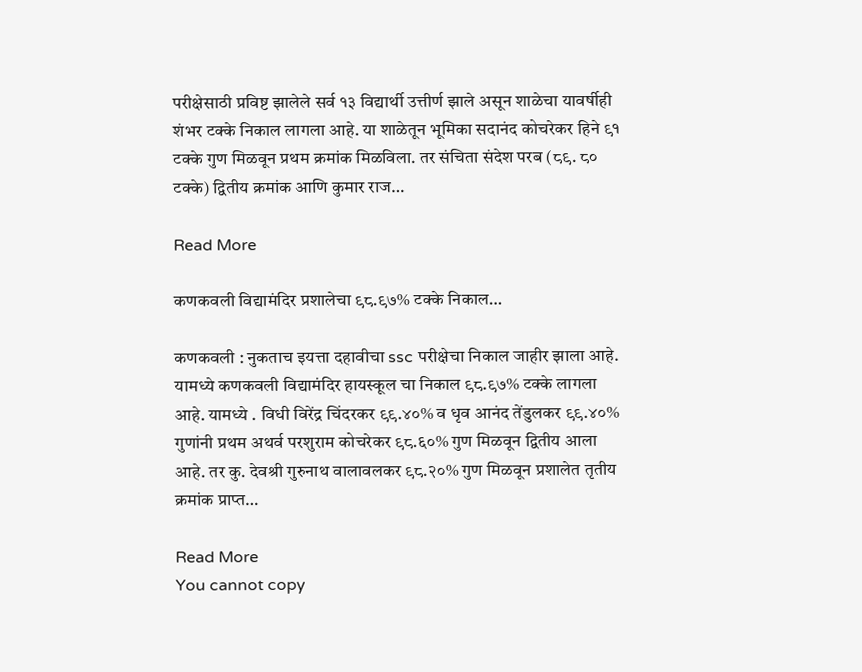परीक्षेसाठी प्रविष्ट झालेले सर्व १३ विद्यार्थी उत्तीर्ण झाले असून शाळेचा यावर्षीही शंभर टक्के निकाल लागला आहे. या शाळेतून भूमिका सदानंद कोचरेकर हिने ९१ टक्के गुण मिळवून प्रथम क्रमांक मिळविला. तर संचिता संदेश परब (८९. ८० टक्के) द्वितीय क्रमांक आणि कुमार राज…

Read More

कणकवली विद्यामंदिर प्रशालेचा ९८.९७% टक्के निकाल…

कणकवली : नुकताच इयत्ता दहावीचा ssc परीक्षेचा निकाल जाहीर झाला आहे. यामध्ये कणकवली विद्यामंदिर हायस्कूल चा निकाल ९८.९७% टक्के लागला आहे. यामध्ये . विधी विरेंद्र चिंदरकर ९९.४०% व धृव आनंद तेंडुलकर ९९.४०% गुणांनी प्रथम अथर्व परशुराम कोचरेकर ९८.६०% गुण मिळवून द्वितीय आला आहे. तर कु. देवश्री गुरुनाथ वालावलकर ९८.२०% गुण मिळवून प्रशालेत तृतीय क्रमांक प्राप्त…

Read More
You cannot copy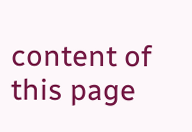content of this page